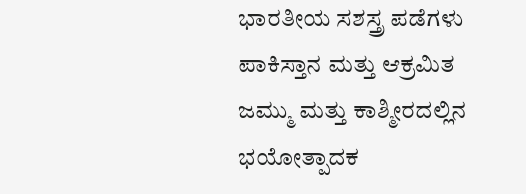ಭಾರತೀಯ ಸಶಸ್ತ್ರ ಪಡೆಗಳು ಪಾಕಿಸ್ತಾನ ಮತ್ತು ಆಕ್ರಮಿತ ಜಮ್ಮು ಮತ್ತು ಕಾಶ್ಮೀರದಲ್ಲಿನ ಭಯೋತ್ಪಾದಕ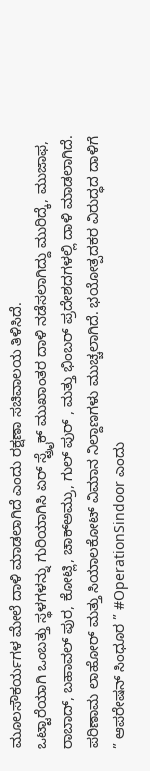ಮೂಲಸೌಕರ್ಯಗಳ ಮೇಲೆ ದಾಳಿ ಮಾಡಲಾಗಿದೆ ಎಂದು ರಕ್ಷಣಾ ಸಚಿವಾಲಯ ತಿಳಿಸಿದೆ.
ಒಟ್ಟಾರೆಯಾಗಿ ಒಂಬತ್ತು ಸ್ಥಳಗಳನ್ನು ಗುರಿಯಾಗಿಸಿ ಏರ್ ಸ್ಟ್ರೈಕ್ ಮುಖಾಂತರ ದಾಳಿ ನಡೆಸಲಾಗಿದ್ದು ಮುರಿದ್ಕೆ, ಮುಜಾಫ, ರಾಬಾದ್, ಬಹಾವಲ್ ಪುರ, ಕೋಟ್ಲಿ, ಚಾಕ್ಅಮ್ರು, ಗುಲ್ ಪುರ್ , ಮತ್ತು ಭಿಂಬರ್ ಪ್ರದೇಶದಗಳಲ್ಲಿ ದಾಳಿ ಮಾಡಲಾಗಿದೆ. ಪರಿಣಾಮ ಲಾಹೋರ್ ಮತ್ತು ಸಿಯಾಲಕೋಟ್ ವಿಮಾನ ನಿಲ್ದಾಣಗಳು ಮುಚ್ಚಲಾಗಿದೆ. ಭಯೋತ್ಪದಕರ ವಿರುದ್ಧದ ದಾಳಿಗೆ ” ಆಪರೇಷನ್ ಸಿಂಧೂರ ” #OperationSindoor ಎಂದು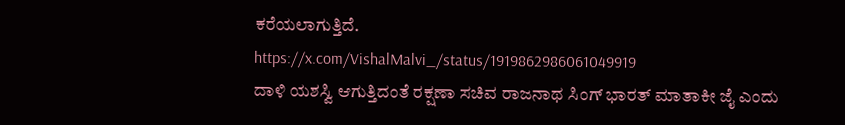ಕರೆಯಲಾಗುತ್ತಿದೆ.
https://x.com/VishalMalvi_/status/1919862986061049919
ದಾಳಿ ಯಶಸ್ವಿ ಆಗುತ್ತಿದಂತೆ ರಕ್ಷಣಾ ಸಚಿವ ರಾಜನಾಥ ಸಿಂಗ್ ಭಾರತ್ ಮಾತಾಕೀ ಜೈ ಎಂದು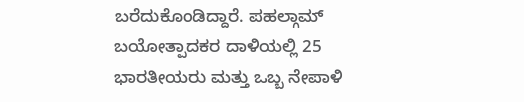ಬರೆದುಕೊಂಡಿದ್ದಾರೆ. ಪಹಲ್ಗಾಮ್ ಬಯೋತ್ಪಾದಕರ ದಾಳಿಯಲ್ಲಿ 25 ಭಾರತೀಯರು ಮತ್ತು ಒಬ್ಬ ನೇಪಾಳಿ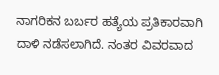ನಾಗರಿಕನ ಬರ್ಬರ ಹತ್ಯೆಯ ಪ್ರತಿಕಾರವಾಗಿ ದಾಳಿ ನಡೆಸಲಾಗಿದೆ. ನಂತರ ವಿವರವಾದ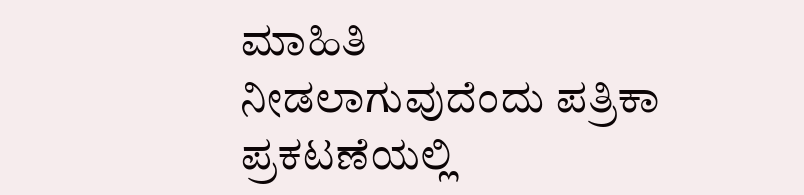ಮಾಹಿತಿ ನೀಡಲಾಗುವುದೆಂದು ಪತ್ರಿಕಾ ಪ್ರಕಟಣೆಯಲ್ಲಿ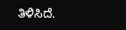ತಿಳಿಸಿದೆ.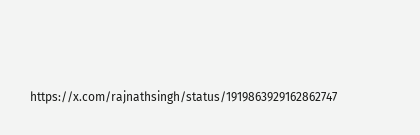https://x.com/rajnathsingh/status/1919863929162862747